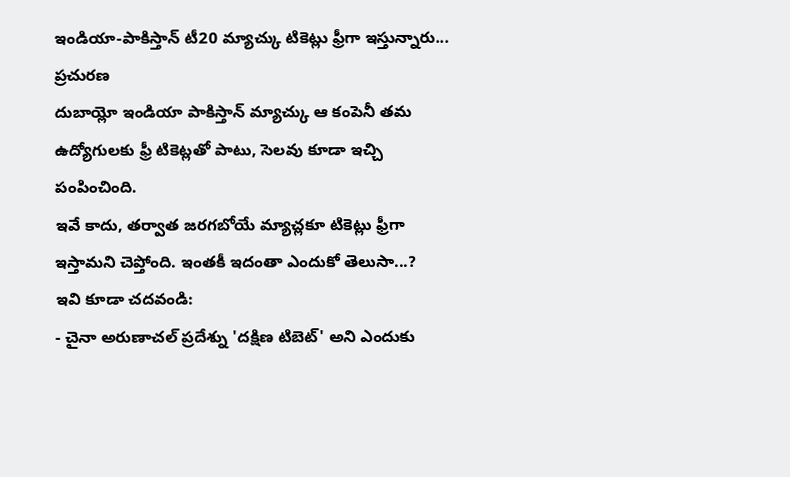ఇండియా-పాకిస్తాన్ టీ20 మ్యాచ్కు టికెట్లు ఫ్రీగా ఇస్తున్నారు...
ప్రచురణ
దుబాయ్లో ఇండియా పాకిస్తాన్ మ్యాచ్కు ఆ కంపెనీ తమ ఉద్యోగులకు ఫ్రీ టికెట్లతో పాటు, సెలవు కూడా ఇచ్చి పంపించింది.
ఇవే కాదు, తర్వాత జరగబోయే మ్యాచ్లకూ టికెట్లు ఫ్రీగా ఇస్తామని చెప్తోంది. ఇంతకీ ఇదంతా ఎందుకో తెలుసా...?
ఇవి కూడా చదవండి:
- చైనా అరుణాచల్ ప్రదేశ్ను 'దక్షిణ టిబెట్' అని ఎందుకు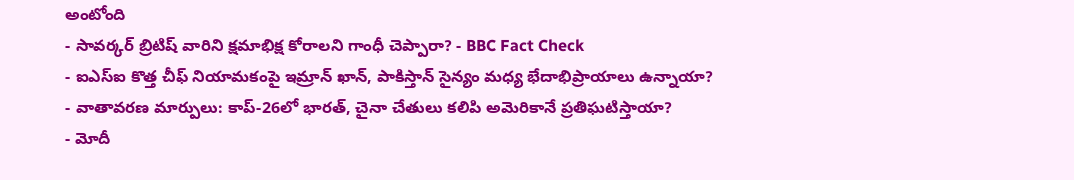అంటోంది
- సావర్కర్ బ్రిటిష్ వారిని క్షమాభిక్ష కోరాలని గాంధీ చెప్పారా? - BBC Fact Check
- ఐఎస్ఐ కొత్త చీఫ్ నియామకంపై ఇమ్రాన్ ఖాన్, పాకిస్తాన్ సైన్యం మధ్య భేదాభిప్రాయాలు ఉన్నాయా?
- వాతావరణ మార్పులు: కాప్-26లో భారత్, చైనా చేతులు కలిపి అమెరికానే ప్రతిఘటిస్తాయా?
- మోదీ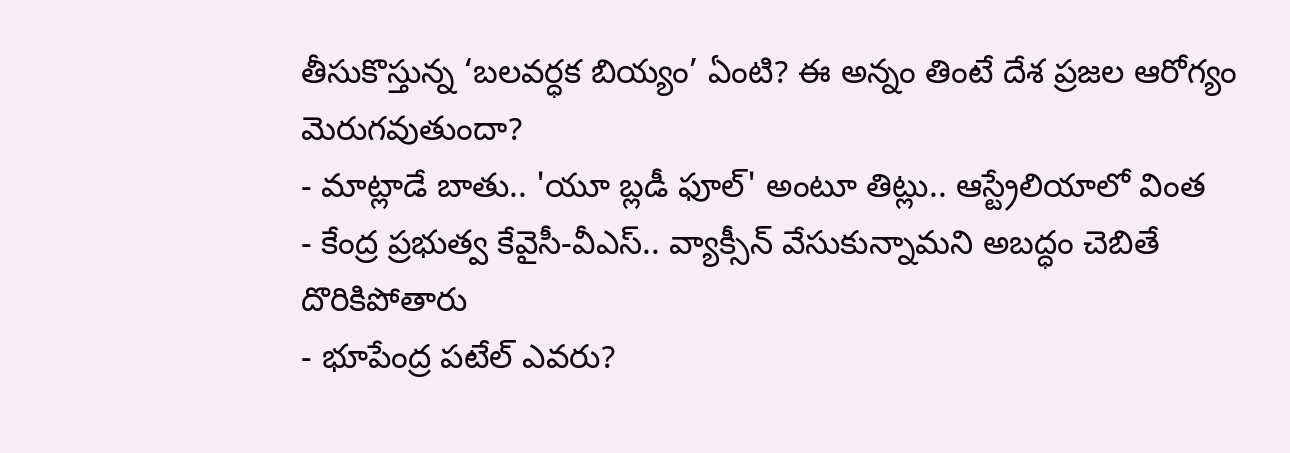తీసుకొస్తున్న ‘బలవర్ధక బియ్యం’ ఏంటి? ఈ అన్నం తింటే దేశ ప్రజల ఆరోగ్యం మెరుగవుతుందా?
- మాట్లాడే బాతు.. 'యూ బ్లడీ ఫూల్' అంటూ తిట్లు.. ఆస్ట్రేలియాలో వింత
- కేంద్ర ప్రభుత్వ కేవైసీ-వీఎస్.. వ్యాక్సీన్ వేసుకున్నామని అబద్ధం చెబితే దొరికిపోతారు
- భూపేంద్ర పటేల్ ఎవరు?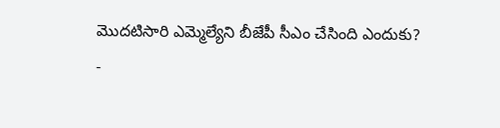మొదటిసారి ఎమ్మెల్యేని బీజేపీ సీఎం చేసింది ఎందుకు?
-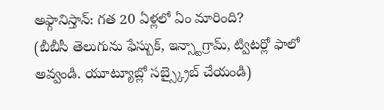అఫ్గానిస్తాన్: గత 20 ఏళ్లలో ఏం మారింది?
(బీబీసీ తెలుగును ఫేస్బుక్, ఇన్స్టాగ్రామ్, ట్విటర్లో ఫాలో అవ్వండి. యూట్యూబ్లో సబ్స్క్రైబ్ చేయండి)